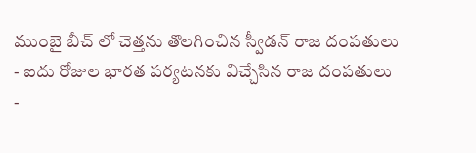ముంబై బీచ్ లో చెత్తను తొలగించిన స్వీడన్ రాజ దంపతులు
- ఐదు రోజుల భారత పర్యటనకు విచ్చేసిన రాజ దంపతులు
-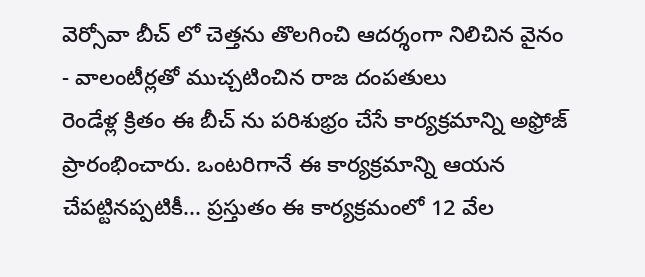వెర్సోవా బీచ్ లో చెత్తను తొలగించి ఆదర్శంగా నిలిచిన వైనం
- వాలంటీర్లతో ముచ్చటించిన రాజ దంపతులు
రెండేళ్ల క్రితం ఈ బీచ్ ను పరిశుభ్రం చేసే కార్యక్రమాన్ని అఫ్రోజ్ ప్రారంభించారు. ఒంటరిగానే ఈ కార్యక్రమాన్ని ఆయన చేపట్టినప్పటికీ... ప్రస్తుతం ఈ కార్యక్రమంలో 12 వేల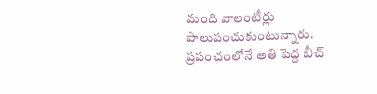మంది వాలంటీర్లు పాలుపంచుకుంటున్నారు. ప్రపంచంలోనే అతి పెద్ద బీచ్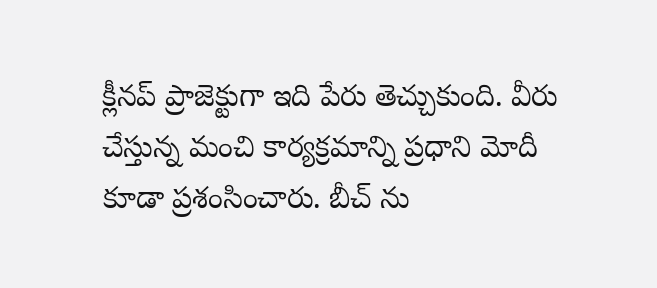క్లీనప్ ప్రాజెక్టుగా ఇది పేరు తెచ్చుకుంది. వీరు చేస్తున్న మంచి కార్యక్రమాన్ని ప్రధాని మోదీ కూడా ప్రశంసించారు. బీచ్ ను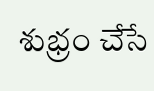శుభ్రం చేసే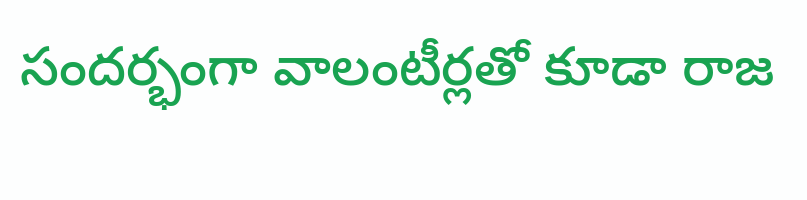సందర్భంగా వాలంటీర్లతో కూడా రాజ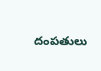దంపతులు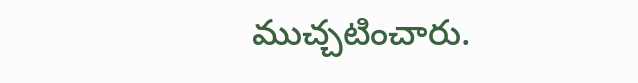ముచ్చటించారు.